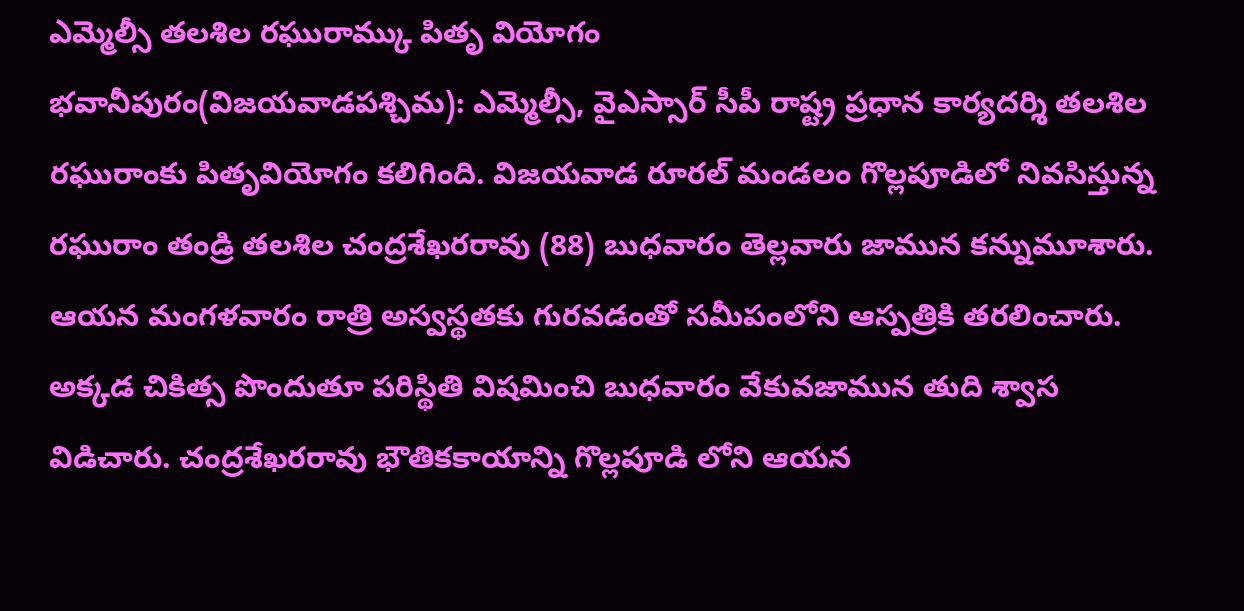ఎమ్మెల్సీ తలశిల రఘురామ్కు పితృ వియోగం
భవానీపురం(విజయవాడపశ్చిమ): ఎమ్మెల్సీ, వైఎస్సార్ సీపీ రాష్ట్ర ప్రధాన కార్యదర్శి తలశిల రఘురాంకు పితృవియోగం కలిగింది. విజయవాడ రూరల్ మండలం గొల్లపూడిలో నివసిస్తున్న రఘురాం తండ్రి తలశిల చంద్రశేఖరరావు (88) బుధవారం తెల్లవారు జామున కన్నుమూశారు. ఆయన మంగళవారం రాత్రి అస్వస్థతకు గురవడంతో సమీపంలోని ఆస్పత్రికి తరలించారు. అక్కడ చికిత్స పొందుతూ పరిస్థితి విషమించి బుధవారం వేకువజామున తుది శ్వాస విడిచారు. చంద్రశేఖరరావు భౌతికకాయాన్ని గొల్లపూడి లోని ఆయన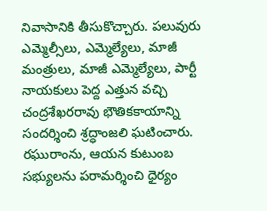నివాసానికి తీసుకొచ్చారు. పలువురు ఎమ్మెల్సీలు, ఎమ్మెల్యేలు, మాజీ మంత్రులు, మాజీ ఎమ్మెల్యేలు, పార్టీ నాయకులు పెద్ద ఎత్తున వచ్చి చంద్రశేఖరరావు భౌతికకాయాన్ని సందర్శించి శ్రద్ధాంజలి ఘటించారు. రఘురాంను, ఆయన కుటుంబ సభ్యులను పరామర్శించి ధైర్యం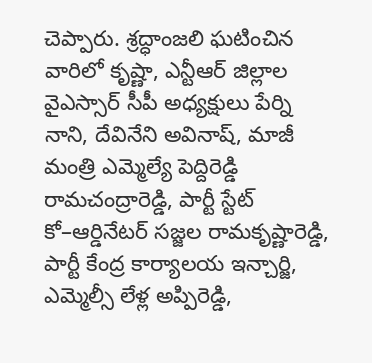చెప్పారు. శ్రద్ధాంజలి ఘటించిన వారిలో కృష్ణా, ఎన్టీఆర్ జిల్లాల వైఎస్సార్ సీపీ అధ్యక్షులు పేర్ని నాని, దేవినేని అవినాష్, మాజీ మంత్రి ఎమ్మెల్యే పెద్దిరెడ్డి రామచంద్రారెడ్డి, పార్టీ స్టేట్ కో–ఆర్డినేటర్ సజ్జల రామకృష్ణారెడ్డి, పార్టీ కేంద్ర కార్యాలయ ఇన్చార్జి, ఎమ్మెల్సీ లేళ్ల అప్పిరెడ్డి,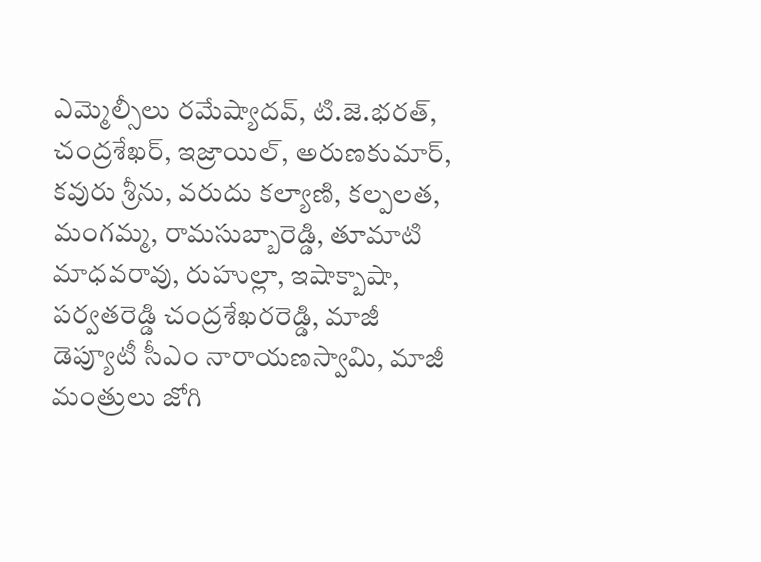ఎమ్మెల్సీలు రమేష్యాదవ్, టి.జె.భరత్, చంద్రశేఖర్, ఇజ్రాయిల్, అరుణకుమార్, కవురు శ్రీను, వరుదు కల్యాణి, కల్పలత, మంగమ్మ, రామసుబ్బారెడ్డి, తూమాటి మాధవరావు, రుహుల్లా, ఇషాక్బాషా, పర్వతరెడ్డి చంద్రశేఖరరెడ్డి, మాజీ డెప్యూటీ సీఎం నారాయణస్వామి, మాజీ మంత్రులు జోగి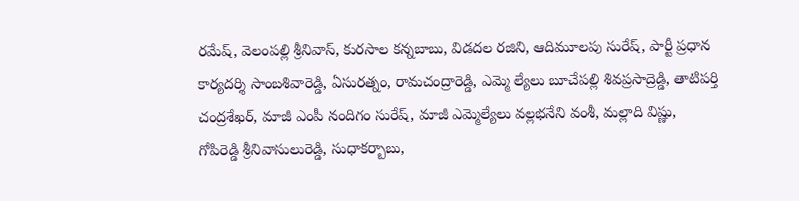రమేష్, వెలంపల్లి శ్రీనివాస్, కురసాల కన్నబాబు, విడదల రజిని, ఆదిమూలపు సురేష్, పార్టీ ప్రధాన కార్యదర్శి సాంబశివారెడ్డి, ఏసురత్నం, రామచంద్రారెడ్డి, ఎమ్మె ల్యేలు బూచేపల్లి శివప్రసాద్రెడ్డి, తాటిపర్తి చంద్రశేఖర్, మాజీ ఎంపీ నందిగం సురేష్, మాజీ ఎమ్మెల్యేలు వల్లభనేని వంశీ, మల్లాది విష్ణు, గోపిరెడ్డి శ్రీనివాసులురెడ్డి, సుధాకర్బాబు,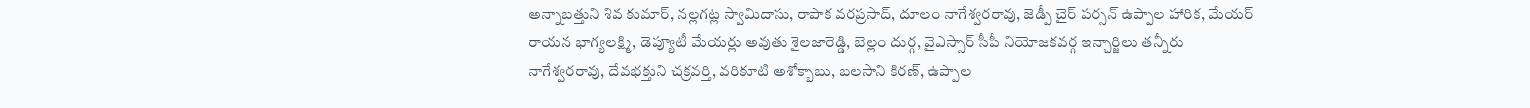అన్నాబత్తుని శివ కుమార్, నల్లగట్ల స్వామిదాసు, రాపాక వరప్రసాద్, దూలం నాగేశ్వరరావు, జెడ్పీ చైర్ పర్సన్ ఉప్పాల హారిక, మేయర్ రాయన భాగ్యలక్ష్మి, డెప్యూటీ మేయర్లు అవుతు శైలజారెడ్డి, బెల్లం దుర్గ, వైఎస్సార్ సీపీ నియోజకవర్గ ఇన్చార్జిలు తన్నీరు నాగేశ్వరరావు, దేవభక్తుని చక్రవర్తి, వరికూటి అశోక్బాబు, బలసాని కిరణ్, ఉప్పాల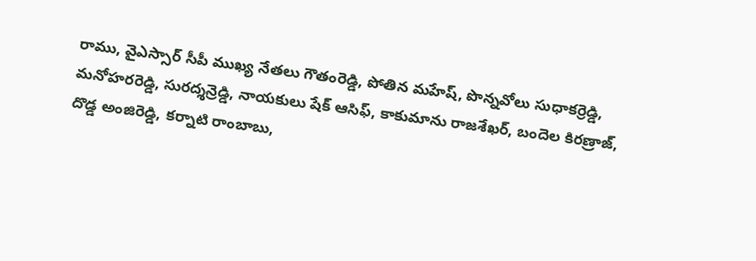రాము, వైఎస్సార్ సీపీ ముఖ్య నేతలు గౌతంరెడ్డి, పోతిన మహేష్, పొన్నవోలు సుధాకర్రెడ్డి, మనోహరరెడ్డి, సురద్శన్రెడ్డి, నాయకులు షేక్ ఆసిఫ్, కాకుమాను రాజశేఖర్, బందెల కిరణ్రాజ్, దొడ్డ అంజిరెడ్డి, కర్నాటి రాంబాబు,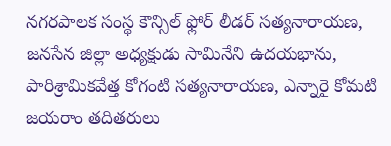నగరపాలక సంస్థ కౌన్సిల్ ఫ్లోర్ లీడర్ సత్యనారాయణ, జనసేన జిల్లా అధ్యక్షుడు సామినేని ఉదయభాను, పారిశ్రామికవేత్త కోగంటి సత్యనారాయణ, ఎన్నారై కోమటి జయరాం తదితరులు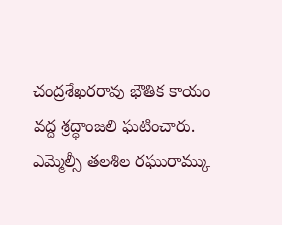చంద్రశేఖరరావు భౌతిక కాయం వద్ద శ్రద్ధాంజలి ఘటించారు.
ఎమ్మెల్సీ తలశిల రఘురామ్కు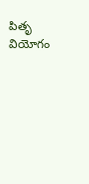పితృ వియోగం